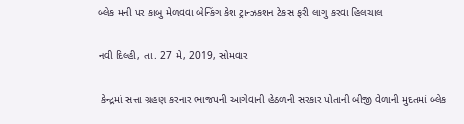બ્લેક મની પર કાબુ મેળવવા બેન્કિંગ કેશ ટ્રાન્ઝકશન ટેકસ ફરી લાગુ કરવા હિલચાલ

નવી દિલ્હી, તા. 27 મે, 2019, સોમવાર

 કેન્દ્રમાં સત્તા ગ્રહણ કરનાર ભાજપની આગેવાની હેઠળની સરકાર પોતાની બીજી વેળાની મુદતમાં બ્લેક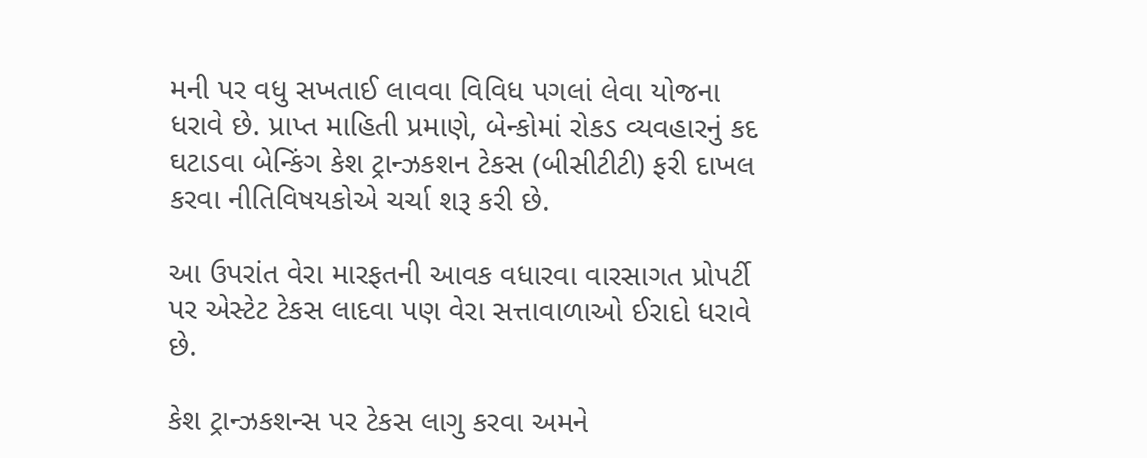મની પર વધુ સખતાઈ લાવવા વિવિધ પગલાં લેવા યોજના ધરાવે છે. પ્રાપ્ત માહિતી પ્રમાણે, બેન્કોમાં રોકડ વ્યવહારનું કદ ઘટાડવા બેન્કિંગ કેશ ટ્રાન્ઝકશન ટેકસ (બીસીટીટી) ફરી દાખલ કરવા નીતિવિષયકોએ ચર્ચા શરૂ કરી છે.

આ ઉપરાંત વેરા મારફતની આવક વધારવા વારસાગત પ્રોપર્ટી પર એસ્ટેટ ટેકસ લાદવા પણ વેરા સત્તાવાળાઓ ઈરાદો ધરાવે છે.

કેશ ટ્રાન્ઝકશન્સ પર ટેકસ લાગુ કરવા અમને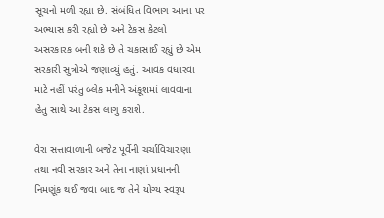સૂચનો મળી રહ્યા છે. સંબંધિત વિભાગ આના પર અભ્યાસ કરી રહ્યો છે અને ટેકસ કેટલો અસરકારક બની શકે છે તે ચકાસાઈ રહ્યું છે એમ  સરકારી સુત્રોએ જણાવ્યું હતું. આવક વધારવા માટે નહીં પરંતુ બ્લેક મનીને અંકૂશમાં લાવવાના હેતુ સાથે આ ટેકસ લાગુ કરાશે.

વેરા સત્તાવાળાની બજેટ પૂર્વેની ચર્ચાવિચારણા તથા નવી સરકાર અને તેના નાણાં પ્રધાનની નિમણૂંક થઈ જવા બાદ જ તેને યોગ્ય સ્વરૂપ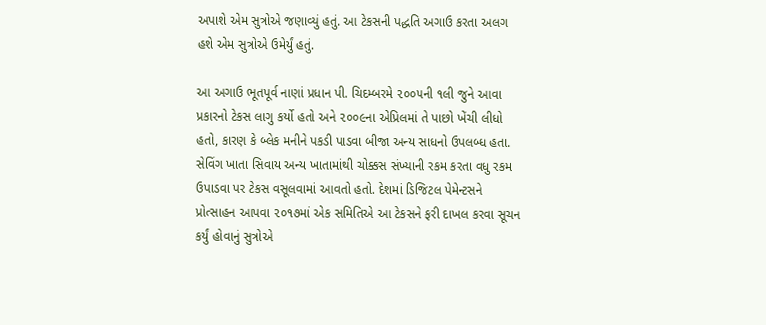અપાશે એમ સુત્રોએ જણાવ્યું હતું. આ ટેકસની પદ્ધતિ અગાઉ કરતા અલગ હશે એમ સુત્રોએ ઉમેર્યું હતું.

આ અગાઉ ભૂતપૂર્વ નાણાં પ્રધાન પી. ચિદમ્બરમે ૨૦૦૫ની ૧લી જુને આવા પ્રકારનો ટેકસ લાગુ કર્યો હતો અને ૨૦૦૯ના એપ્રિલમાં તે પાછો ખેંચી લીધો હતો, કારણ કે બ્લેક મનીને પકડી પાડવા બીજા અન્ય સાધનો ઉપલબ્ધ હતા. સેવિંગ ખાતા સિવાય અન્ય ખાતામાંથી ચોક્કસ સંખ્યાની રકમ કરતા વધુ રકમ ઉપાડવા પર ટેકસ વસૂલવામાં આવતો હતો. દેશમાં ડિજિટલ પેમેન્ટસને પ્રોત્સાહન આપવા ૨૦૧૭માં એક સમિતિએ આ ટેકસને ફરી દાખલ કરવા સૂચન કર્યું હોવાનું સુત્રોએ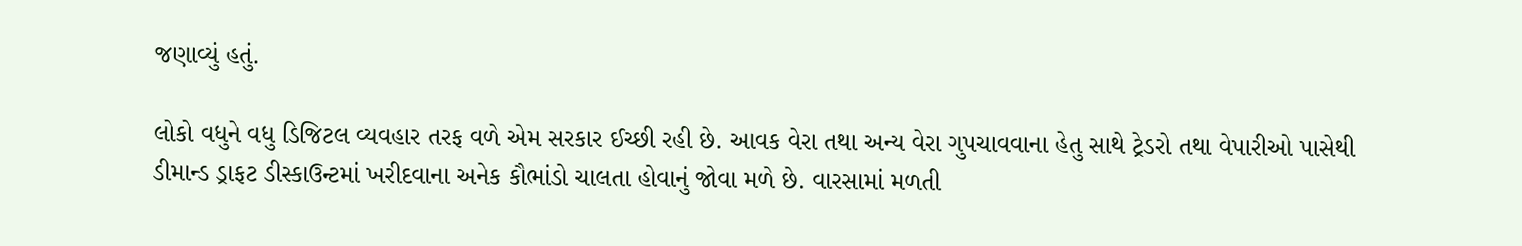જણાવ્યું હતું.

લોકો વધુને વધુ ડિજિટલ વ્યવહાર તરફ વળે એમ સરકાર ઈચ્છી રહી છે. આવક વેરા તથા અન્ય વેરા ગુપચાવવાના હેતુ સાથે ટ્રેડરો તથા વેપારીઓ પાસેથી ડીમાન્ડ ડ્રાફટ ડીસ્કાઉન્ટમાં ખરીદવાના અનેક કૌભાંડો ચાલતા હોવાનું જોવા મળે છે. વારસામાં મળતી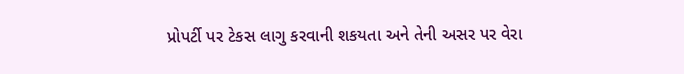પ્રોપર્ટી પર ટેકસ લાગુ કરવાની શકયતા અને તેની અસર પર વેરા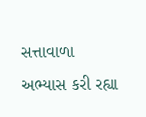સત્તાવાળા અભ્યાસ કરી રહ્યા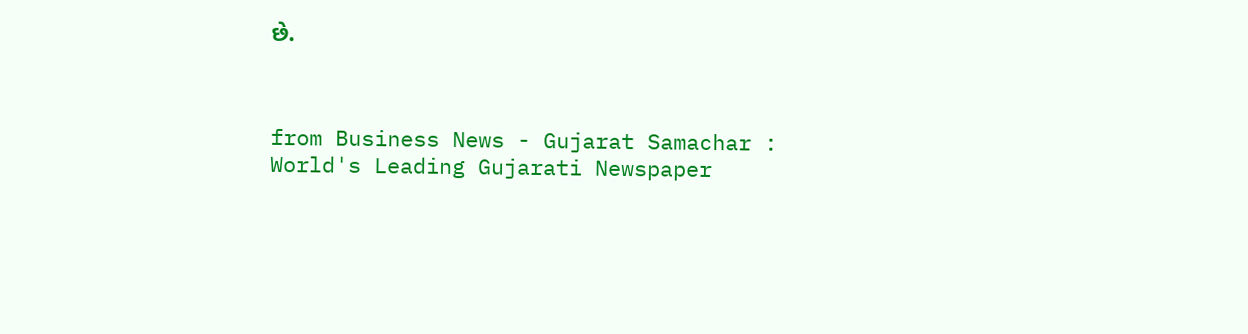છે.



from Business News - Gujarat Samachar : World's Leading Gujarati Newspaper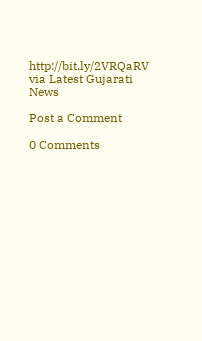http://bit.ly/2VRQaRV
via Latest Gujarati News

Post a Comment

0 Comments